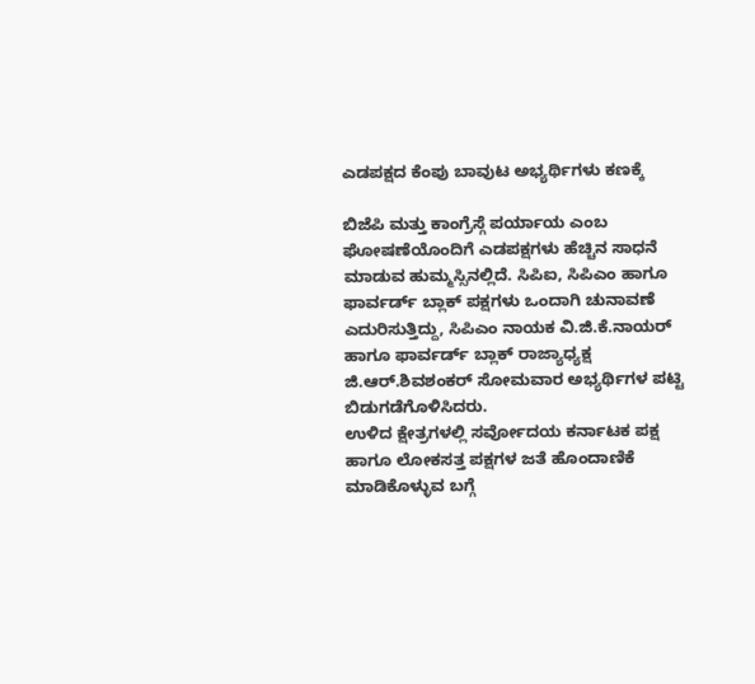ಎಡಪಕ್ಷದ ಕೆಂಪು ಬಾವುಟ ಅಭ್ಯರ್ಥಿಗಳು ಕಣಕ್ಕೆ

ಬಿಜೆಪಿ ಮತ್ತು ಕಾಂಗ್ರೆಸ್ಗೆ ಪರ್ಯಾಯ ಎಂಬ ಘೋಷಣೆಯೊಂದಿಗೆ ಎಡಪಕ್ಷಗಳು ಹೆಚ್ಚಿನ ಸಾಧನೆ ಮಾಡುವ ಹುಮ್ಮಸ್ಸಿನಲ್ಲಿದೆ. ಸಿಪಿಐ, ಸಿಪಿಎಂ ಹಾಗೂ ಫಾರ್ವರ್ಡ್ ಬ್ಲಾಕ್ ಪಕ್ಷಗಳು ಒಂದಾಗಿ ಚುನಾವಣೆ ಎದುರಿಸುತ್ತಿದ್ದು, ಸಿಪಿಎಂ ನಾಯಕ ವಿ.ಜಿ.ಕೆ.ನಾಯರ್ ಹಾಗೂ ಫಾರ್ವರ್ಡ್ ಬ್ಲಾಕ್ ರಾಜ್ಯಾಧ್ಯಕ್ಷ ಜಿ.ಆರ್.ಶಿವಶಂಕರ್ ಸೋಮವಾರ ಅಭ್ಯರ್ಥಿಗಳ ಪಟ್ಟಿ ಬಿಡುಗಡೆಗೊಳಿಸಿದರು.
ಉಳಿದ ಕ್ಷೇತ್ರಗಳಲ್ಲಿ ಸರ್ವೋದಯ ಕರ್ನಾಟಕ ಪಕ್ಷ ಹಾಗೂ ಲೋಕಸತ್ತ ಪಕ್ಷಗಳ ಜತೆ ಹೊಂದಾಣಿಕೆ ಮಾಡಿಕೊಳ್ಳುವ ಬಗ್ಗೆ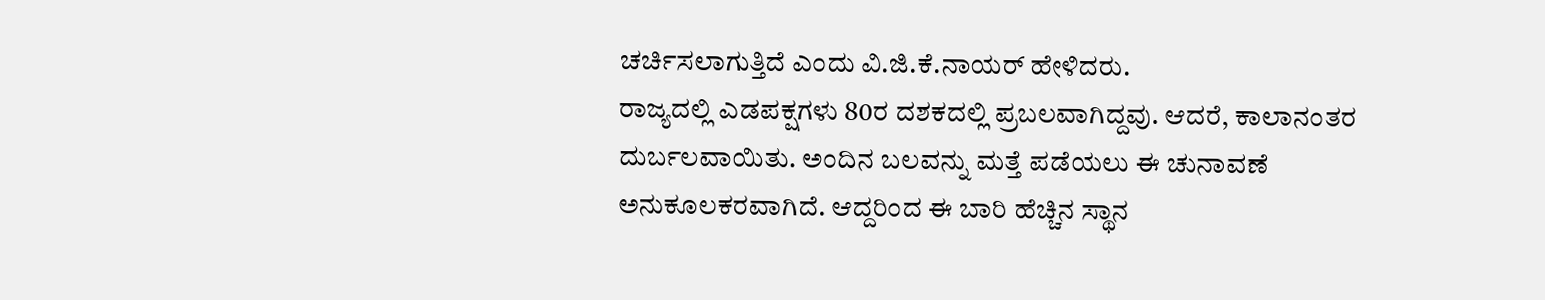ಚರ್ಚಿಸಲಾಗುತ್ತಿದೆ ಎಂದು ವಿ.ಜಿ.ಕೆ.ನಾಯರ್ ಹೇಳಿದರು.
ರಾಜ್ಯದಲ್ಲಿ ಎಡಪಕ್ಷಗಳು 80ರ ದಶಕದಲ್ಲಿ ಪ್ರಬಲವಾಗಿದ್ದವು. ಆದರೆ, ಕಾಲಾನಂತರ ದುರ್ಬಲವಾಯಿತು. ಅಂದಿನ ಬಲವನ್ನು ಮತ್ತೆ ಪಡೆಯಲು ಈ ಚುನಾವಣೆ ಅನುಕೂಲಕರವಾಗಿದೆ. ಆದ್ದರಿಂದ ಈ ಬಾರಿ ಹೆಚ್ಚಿನ ಸ್ಥಾನ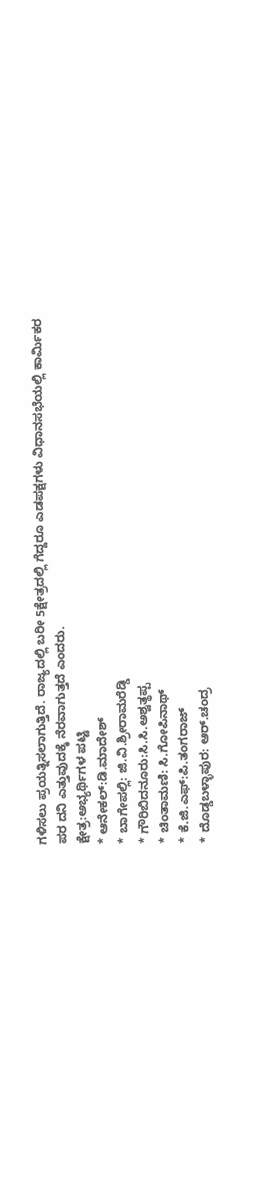ಗಳಿಸಲು ಪ್ರಯತ್ನಿಸಲಾಗುತ್ತಿದೆ. ರಾಜ್ಯದಲ್ಲಿ ಬರೀ 5ಕ್ಷೇತ್ರದಲ್ಲಿ ಗೆದ್ದರೂ ಎಡಪಕ್ಷಗಳು ವಿಧಾನಸಭೆಯಲ್ಲಿ ಕಾರ್ಮಿಕರ ಪರ ದನಿ ಎತ್ತುವುದಕ್ಕೆ ನೆರವಾಗುತ್ತದೆ ಎಂದರು.
ಕ್ಷೇತ್ರ:ಅಭ್ಯರ್ಥಿಗಳ ಪಟ್ಟಿ
* ಆನೇಕಲ್:ಡಿ.ಮಾದೇಶ್
* ಬಾಗೇಪಲ್ಲಿ: ಜಿ.ವಿ.ಶ್ರೀರಾಮರೆಡ್ಡಿ
* ಗೌರಿಬಿದನೂರು:ಸಿ.ಸಿ.ಅಶ್ವತ್ಥಪ್ಪ
* ಚಿಂತಾಮಣಿ: ಸಿ.ಗೋಪಿನಾಥ್
* ಕೆ.ಜಿ.ಎಫ್:ಪಿ.ತಂಗರಾಜ್
* ದೊಡ್ಡಬಳ್ಳಾಪುರ: ಆರ್.ಚಂದ್ರ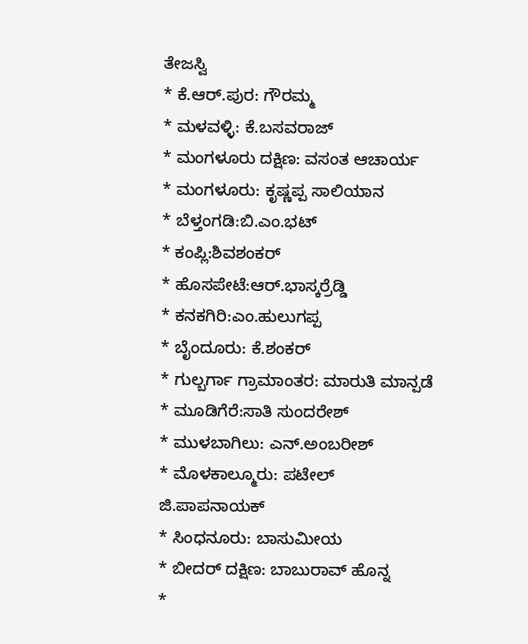ತೇಜಸ್ವಿ
* ಕೆ.ಆರ್.ಪುರ: ಗೌರಮ್ಮ
* ಮಳವಳ್ಳಿ: ಕೆ.ಬಸವರಾಜ್
* ಮಂಗಳೂರು ದಕ್ಷಿಣ: ವಸಂತ ಆಚಾರ್ಯ
* ಮಂಗಳೂರು: ಕೃಷ್ಣಪ್ಪ ಸಾಲಿಯಾನ
* ಬೆಳ್ತಂಗಡಿ:ಬಿ.ಎಂ.ಭಟ್
* ಕಂಪ್ಲಿ:ಶಿವಶಂಕರ್
* ಹೊಸಪೇಟೆ:ಆರ್.ಭಾಸ್ಕರ್ರೆಡ್ಡಿ
* ಕನಕಗಿರಿ:ಎಂ.ಹುಲುಗಪ್ಪ
* ಬೈಂದೂರು: ಕೆ.ಶಂಕರ್
* ಗುಲ್ಬರ್ಗಾ ಗ್ರಾಮಾಂತರ: ಮಾರುತಿ ಮಾನ್ಪಡೆ
* ಮೂಡಿಗೆರೆ:ಸಾತಿ ಸುಂದರೇಶ್
* ಮುಳಬಾಗಿಲು: ಎನ್.ಅಂಬರೀಶ್
* ಮೊಳಕಾಲ್ಮೂರು: ಪಟೇಲ್ ಜಿ.ಪಾಪನಾಯಕ್
* ಸಿಂಧನೂರು: ಬಾಸುಮೀಯ
* ಬೀದರ್ ದಕ್ಷಿಣ: ಬಾಬುರಾವ್ ಹೊನ್ನ
*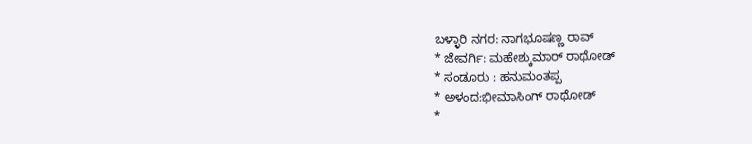ಬಳ್ಳಾರಿ ನಗರ: ನಾಗಭೂಷಣ್ಣ ರಾವ್
* ಜೇವರ್ಗಿ: ಮಹೇಶ್ಕುಮಾರ್ ರಾಥೋಡ್
* ಸಂಡೂರು : ಹನುಮಂತಪ್ಪ
* ಅಳಂದ:ಭೀಮಾಸಿಂಗ್ ರಾಥೋಡ್
*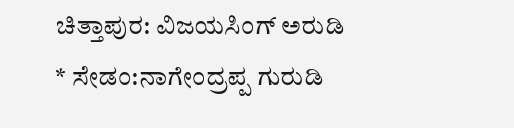ಚಿತ್ತಾಪುರ: ವಿಜಯಸಿಂಗ್ ಅರುಡಿ
* ಸೇಡಂ:ನಾಗೇಂದ್ರಪ್ಪ ಗುರುಡಿ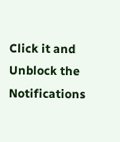Click it and Unblock the Notifications